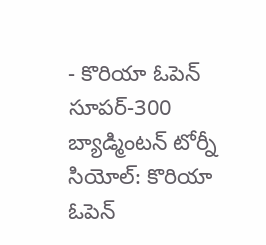- కొరియా ఓపెన్ సూపర్-300 బ్యాడ్మింటన్ టోర్నీ
సియోల్: కొరియా ఓపెన్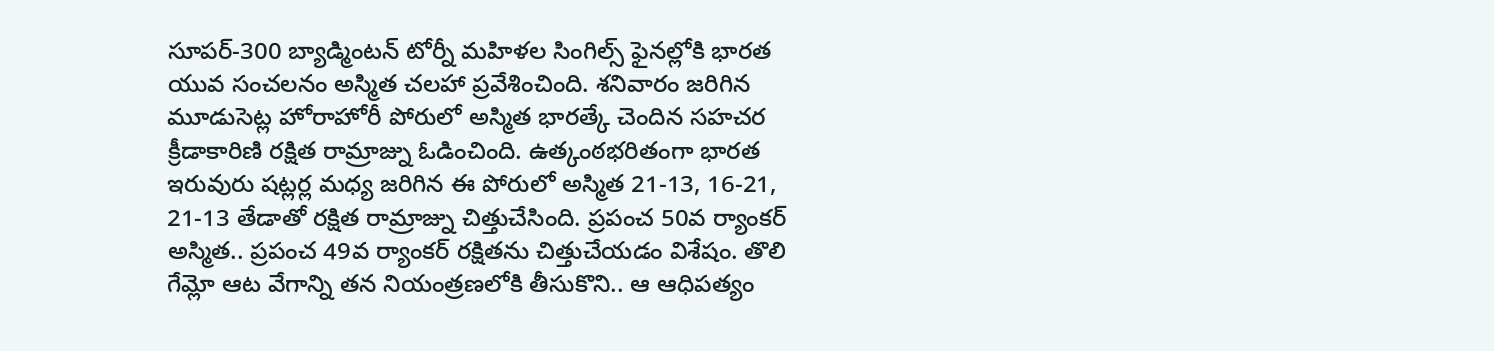సూపర్-300 బ్యాడ్మింటన్ టోర్నీ మహిళల సింగిల్స్ ఫైనల్లోకి భారత యువ సంచలనం అస్మిత చలహా ప్రవేశించింది. శనివారం జరిగిన మూడుసెట్ల హోరాహోరీ పోరులో అస్మిత భారత్కే చెందిన సహచర క్రీడాకారిణి రక్షిత రామ్రాజ్ను ఓడించింది. ఉత్కంఠభరితంగా భారత ఇరువురు షట్లర్ల మధ్య జరిగిన ఈ పోరులో అస్మిత 21-13, 16-21, 21-13 తేడాతో రక్షిత రామ్రాజ్ను చిత్తుచేసింది. ప్రపంచ 50వ ర్యాంకర్ అస్మిత.. ప్రపంచ 49వ ర్యాంకర్ రక్షితను చిత్తుచేయడం విశేషం. తొలి గేమ్లో ఆట వేగాన్ని తన నియంత్రణలోకి తీసుకొని.. ఆ ఆధిపత్యం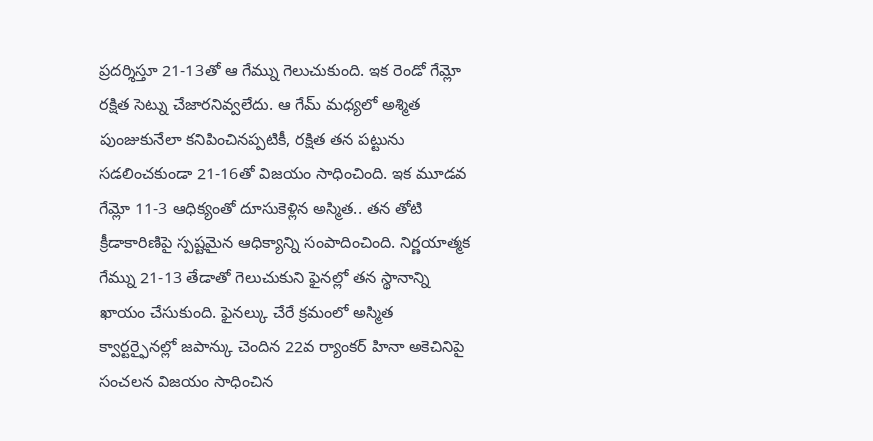ప్రదర్శిస్తూ 21-13తో ఆ గేమ్ను గెలుచుకుంది. ఇక రెండో గేమ్లో రక్షిత సెట్ను చేజారనివ్వలేదు. ఆ గేమ్ మధ్యలో అశ్మిత పుంజుకునేలా కనిపించినప్పటికీ, రక్షిత తన పట్టును సడలించకుండా 21-16తో విజయం సాధించింది. ఇక మూడవ గేమ్లో 11-3 ఆధిక్యంతో దూసుకెళ్లిన అస్మిత.. తన తోటి క్రీడాకారిణిపై స్పష్టమైన ఆధిక్యాన్ని సంపాదించింది. నిర్ణయాత్మక గేమ్ను 21-13 తేడాతో గెలుచుకుని ఫైనల్లో తన స్థానాన్ని ఖాయం చేసుకుంది. ఫైనల్కు చేరే క్రమంలో అస్మిత క్వార్టర్ఫైనల్లో జపాన్కు చెందిన 22వ ర్యాంకర్ హినా అకెచినిపై సంచలన విజయం సాధించిన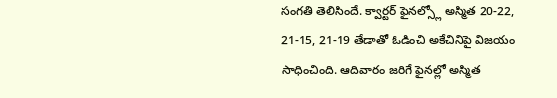సంగతి తెలిసిందే. క్వార్టర్ ఫైనల్స్లో అస్మిత 20-22, 21-15, 21-19 తేడాతో ఓడించి అకేచినిపై విజయం సాధించింది. ఆదివారం జరిగే ఫైనల్లో అస్మిత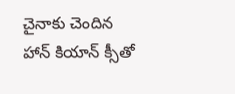చైనాకు చెందిన హాన్ కియాన్ క్సీతో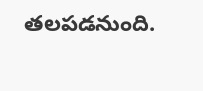తలపడనుంది.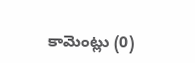కామెంట్లు (0)